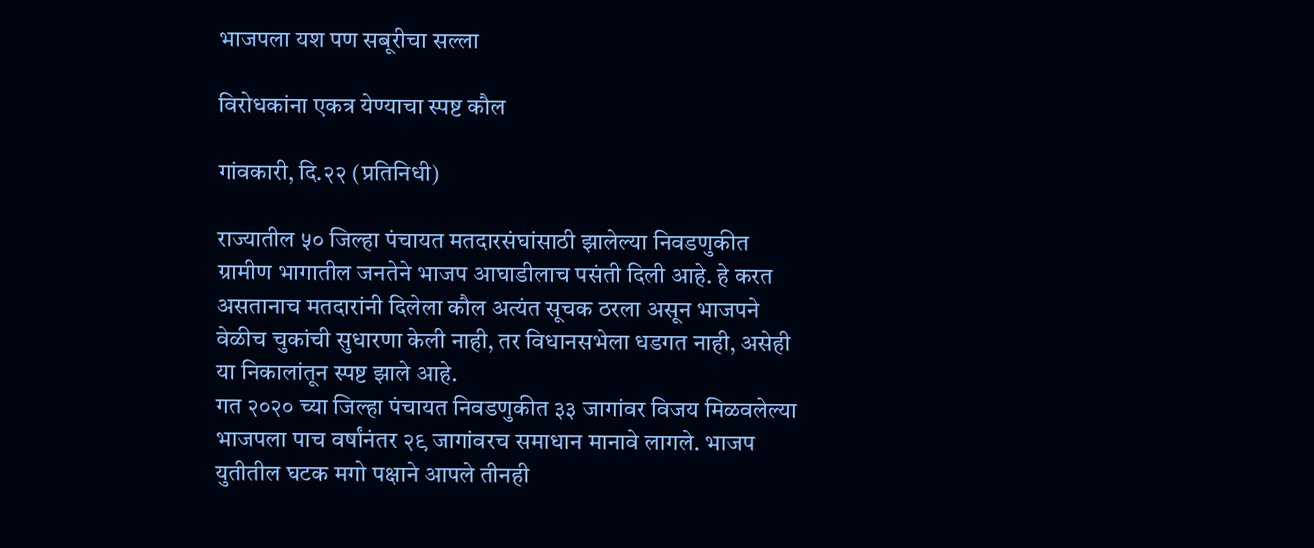भाजपला यश पण सबूरीचा सल्ला

विरोधकांना एकत्र येण्याचा स्पष्ट कौल

गांवकारी, दि.२२ (प्रतिनिधी)

राज्यातील ५० जिल्हा पंचायत मतदारसंघांसाठी झालेल्या निवडणुकीत ग्रामीण भागातील जनतेने भाजप आघाडीलाच पसंती दिली आहे. हे करत असतानाच मतदारांनी दिलेला कौल अत्यंत सूचक ठरला असून भाजपने वेळीच चुकांची सुधारणा केली नाही, तर विधानसभेला धडगत नाही, असेही या निकालांतून स्पष्ट झाले आहे.
गत २०२० च्या जिल्हा पंचायत निवडणुकीत ३३ जागांवर विजय मिळवलेल्या भाजपला पाच वर्षांनंतर २९ जागांवरच समाधान मानावे लागले. भाजप युतीतील घटक मगो पक्षाने आपले तीनही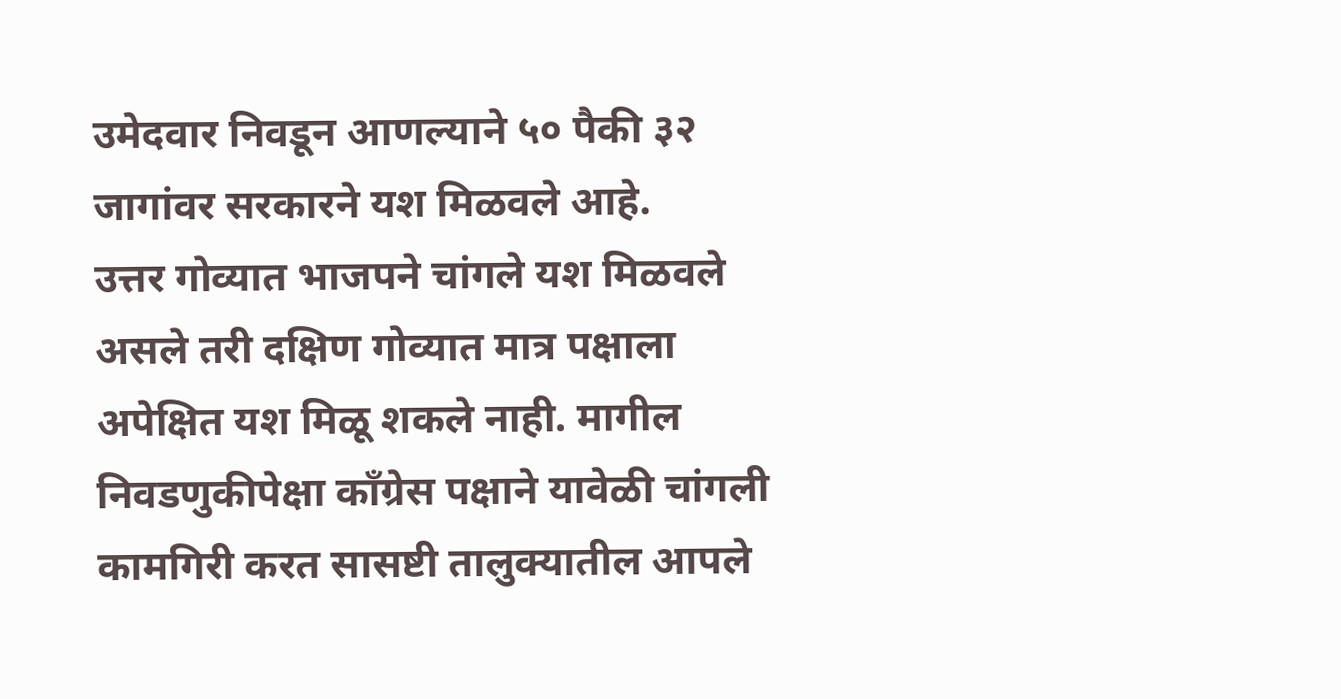उमेदवार निवडून आणल्याने ५० पैकी ३२ जागांवर सरकारने यश मिळवले आहे.
उत्तर गोव्यात भाजपने चांगले यश मिळवले असले तरी दक्षिण गोव्यात मात्र पक्षाला अपेक्षित यश मिळू शकले नाही. मागील निवडणुकीपेक्षा काँग्रेस पक्षाने यावेळी चांगली कामगिरी करत सासष्टी तालुक्यातील आपले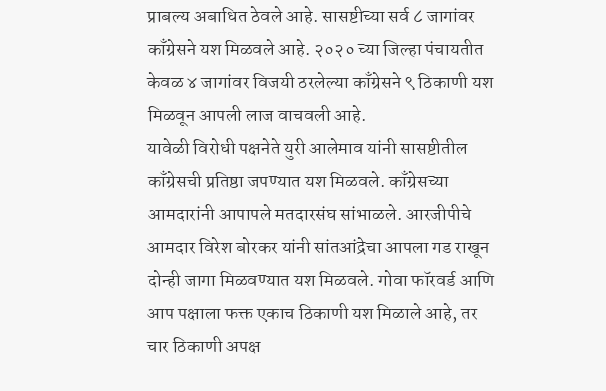प्राबल्य अबाधित ठेवले आहे. सासष्टीच्या सर्व ८ जागांवर काँग्रेसने यश मिळवले आहे. २०२० च्या जिल्हा पंचायतीत केवळ ४ जागांवर विजयी ठरलेल्या काँग्रेसने ९ ठिकाणी यश मिळवून आपली लाज वाचवली आहे.
यावेळी विरोधी पक्षनेते युरी आलेमाव यांनी सासष्टीतील काँग्रेसची प्रतिष्ठा जपण्यात यश मिळवले. काँग्रेसच्या आमदारांनी आपापले मतदारसंघ सांभाळले. आरजीपीचे आमदार विरेश बोरकर यांनी सांतआंद्रेचा आपला गड राखून दोन्ही जागा मिळवण्यात यश मिळवले. गोवा फॉरवर्ड आणि आप पक्षाला फक्त एकाच ठिकाणी यश मिळाले आहे, तर चार ठिकाणी अपक्ष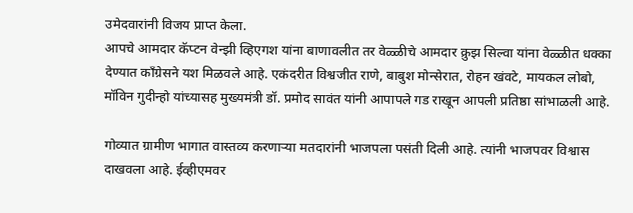उमेदवारांनी विजय प्राप्त केला.
आपचे आमदार कॅप्टन वेन्झी व्हिएगश यांना बाणावलीत तर वेळ्ळीचे आमदार क्रुझ सिल्वा यांना वेळ्ळीत धक्का देण्यात काँग्रेसने यश मिळवले आहे. एकंदरीत विश्वजीत राणे, बाबुश मोन्सेरात, रोहन खंवटे, मायकल लोबो, मॉविन गुदीन्हो यांच्यासह मुख्यमंत्री डॉ. प्रमोद सावंत यांनी आपापले गड राखून आपली प्रतिष्ठा सांभाळली आहे.

गोव्यात ग्रामीण भागात वास्तव्य करणाऱ्या मतदारांनी भाजपला पसंती दिली आहे. त्यांनी भाजपवर विश्वास दाखवला आहे. ईव्हीएमवर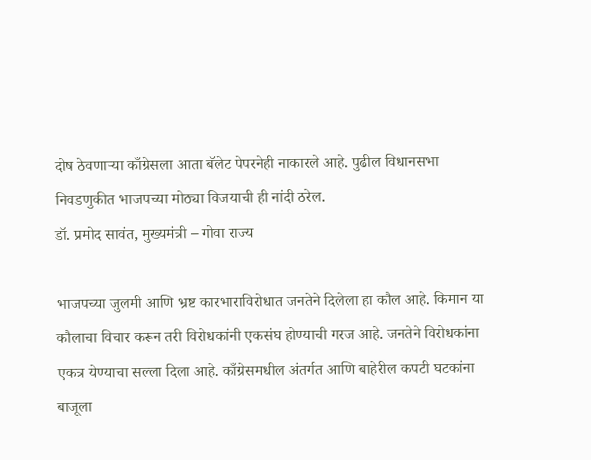दोष ठेवणाऱ्या काँग्रेसला आता बॅलेट पेपरनेही नाकारले आहे. पुढील विधानसभा निवडणुकीत भाजपच्या मोठ्या विजयाची ही नांदी ठरेल.
डॉ. प्रमोद सावंत, मुख्यमंत्री – गोवा राज्य

भाजपच्या जुलमी आणि भ्रष्ट कारभाराविरोधात जनतेने दिलेला हा कौल आहे. किमान या कौलाचा विचार करून तरी विरोधकांनी एकसंघ होण्याची गरज आहे. जनतेने विरोधकांना एकत्र येण्याचा सल्ला दिला आहे. काँग्रेसमधील अंतर्गत आणि बाहेरील कपटी घटकांना बाजूला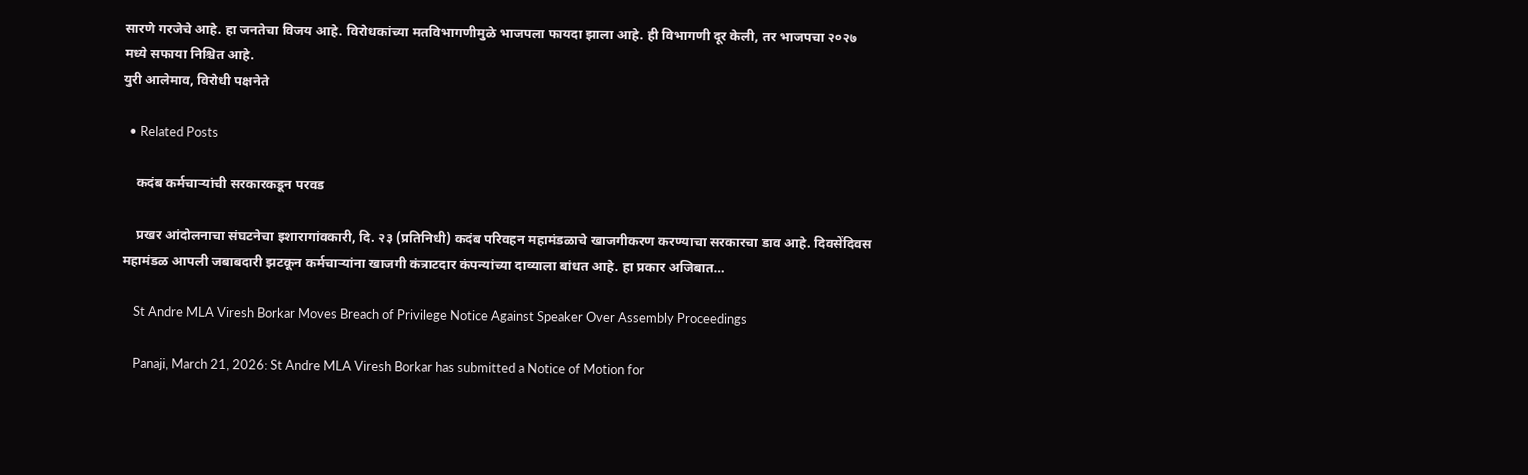सारणे गरजेचे आहे. हा जनतेचा विजय आहे. विरोधकांच्या मतविभागणीमुळे भाजपला फायदा झाला आहे. ही विभागणी दूर केली, तर भाजपचा २०२७ मध्ये सफाया निश्चित आहे.
युरी आलेमाव, विरोधी पक्षनेते

  • Related Posts

    कदंब कर्मचाऱ्यांची सरकारकडून परवड

    प्रखर आंदोलनाचा संघटनेचा इशारागांवकारी, दि. २३ (प्रतिनिधी) कदंब परिवहन महामंडळाचे खाजगीकरण करण्याचा सरकारचा डाव आहे. दिवसेंदिवस महामंडळ आपली जबाबदारी झटकून कर्मचाऱ्यांना खाजगी कंत्राटदार कंपन्यांच्या दाव्याला बांधत आहे. हा प्रकार अजिबात…

    St Andre MLA Viresh Borkar Moves Breach of Privilege Notice Against Speaker Over Assembly Proceedings

    Panaji, March 21, 2026: St Andre MLA Viresh Borkar has submitted a Notice of Motion for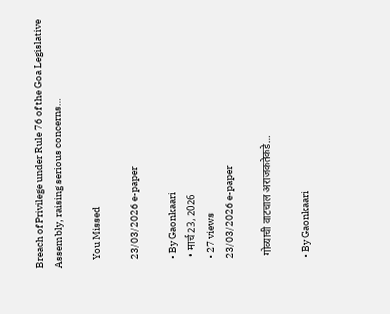Breach of Privilege under Rule 76 of the Goa Legislative Assembly, raising serious concerns…

    You Missed

    23/03/2026 e-paper

    • By Gaonkaari
    • मार्च 23, 2026
    • 27 views
    23/03/2026 e-paper

    गोव्याची वाटचाल अराजकतेकडे…

    • By Gaonkaari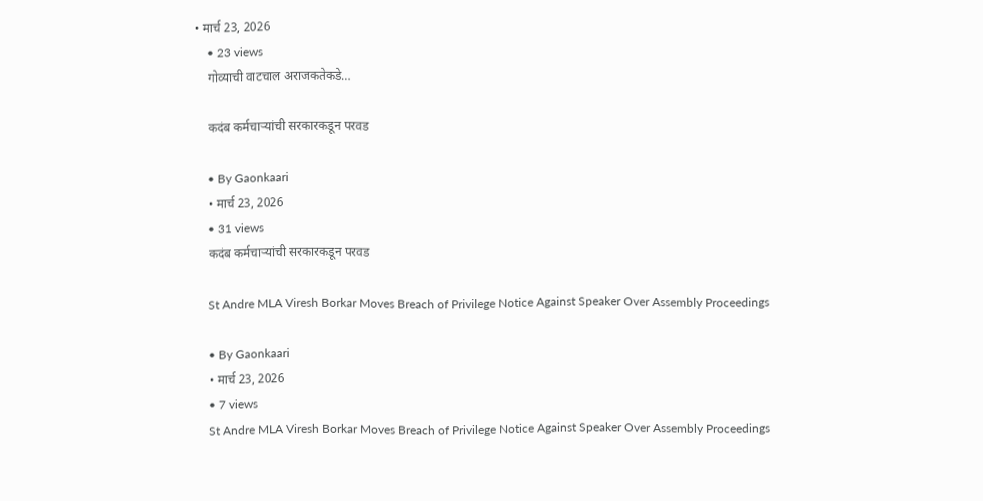• मार्च 23, 2026
    • 23 views
    गोव्याची वाटचाल अराजकतेकडे…

    कदंब कर्मचाऱ्यांची सरकारकडून परवड

    • By Gaonkaari
    • मार्च 23, 2026
    • 31 views
    कदंब कर्मचाऱ्यांची सरकारकडून परवड

    St Andre MLA Viresh Borkar Moves Breach of Privilege Notice Against Speaker Over Assembly Proceedings

    • By Gaonkaari
    • मार्च 23, 2026
    • 7 views
    St Andre MLA Viresh Borkar Moves Breach of Privilege Notice Against Speaker Over Assembly Proceedings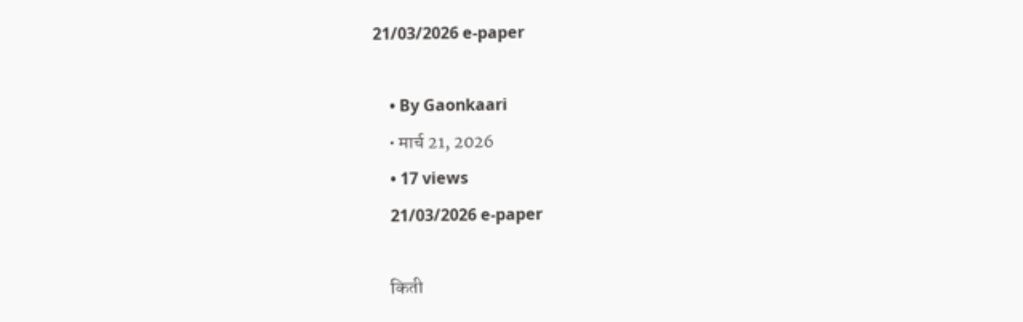21/03/2026 e-paper

    • By Gaonkaari
    • मार्च 21, 2026
    • 17 views
    21/03/2026 e-paper

    किती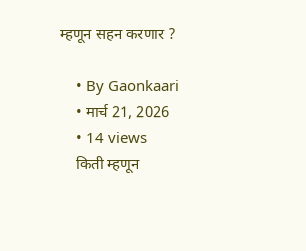म्हणून सहन करणार ?

    • By Gaonkaari
    • मार्च 21, 2026
    • 14 views
    किती म्हणून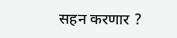सहन करणार ?